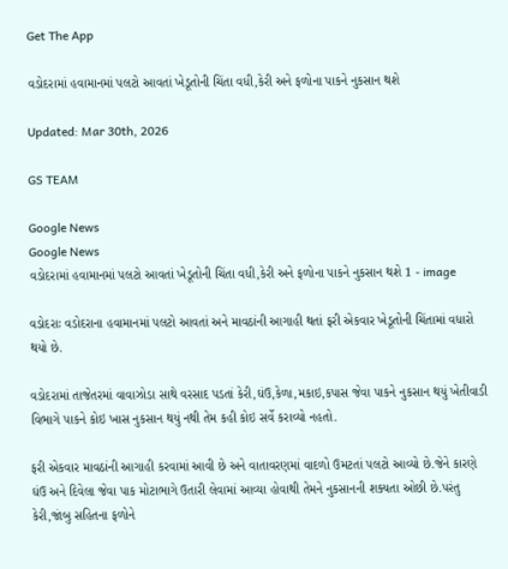Get The App

વડોદરામાં હવામાનમાં પલટો આવતાં ખેડૂતોની ચિંતા વધી,કેરી અને ફળોના પાકને નુકસાન થશે

Updated: Mar 30th, 2026

GS TEAM

Google News
Google News
વડોદરામાં હવામાનમાં પલટો આવતાં ખેડૂતોની ચિંતા વધી,કેરી અને ફળોના પાકને નુકસાન થશે 1 - image

વડોદરાઃ વડોદરાના હવામાનમાં પલટો આવતાં અને માવઠાંની આગાહી થતાં ફરી એકવાર ખેડૂતોની ચિંતામાં વધારો થયો છે.

વડોદરામાં તાજેતરમાં વાવાઝોડા સાથે વરસાદ પડતાં કેરી,ઘંઉ,કેળા,મકાઇ,કપાસ જેવા પાકને નુકસાન થયું ખેતીવાડી વિભાગે પાકને કોઇ ખાસ નુકસાન થયું નથી તેમ કહી કોઇ સર્વે કરાવ્યો નહતો.

ફરી એકવાર માવઠાંની આગાહી કરવામાં આવી છે અને વાતાવરણમાં વાદળો ઉમટતાં પલટો આવ્યો છે.જેને કારણે ઘંઉ અને દિવેલા જેવા પાક મોટાભાગે ઉતારી લેવામાં આવ્યા હોવાથી તેમને નુકસાનની શક્યતા ઓછી છે.પરંતુ કેરી,જાંબુ સહિતના ફળોને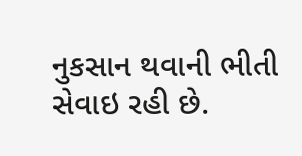નુકસાન થવાની ભીતી સેવાઇ રહી છે.